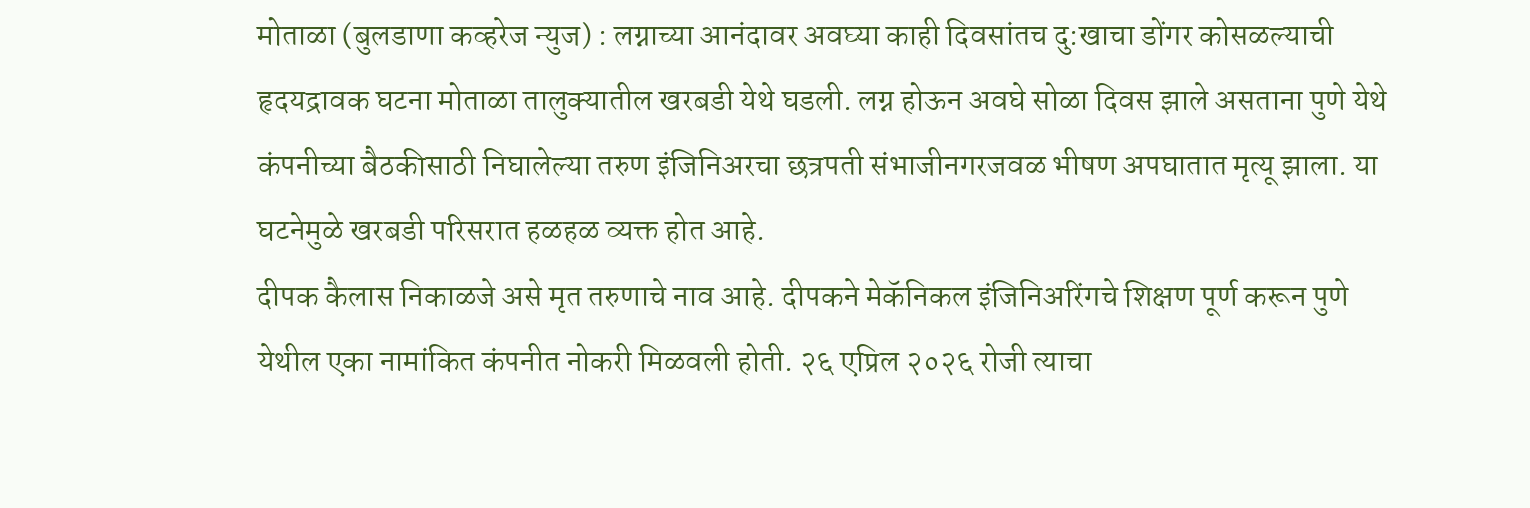मोताळा (बुलडाणा कव्हरेज न्युज) : लग्नाच्या आनंदावर अवघ्या काही दिवसांतच दु:खाचा डोंगर कोसळल्याची हृदयद्रावक घटना मोताळा तालुक्यातील खरबडी येथे घडली. लग्न होऊन अवघे सोळा दिवस झाले असताना पुणे येथे कंपनीच्या बैठकीसाठी निघालेल्या तरुण इंजिनिअरचा छत्रपती संभाजीनगरजवळ भीषण अपघातात मृत्यू झाला. या घटनेमुळे खरबडी परिसरात हळहळ व्यक्त होत आहे.
दीपक कैलास निकाळजे असे मृत तरुणाचे नाव आहे. दीपकने मेकॅनिकल इंजिनिअरिंगचे शिक्षण पूर्ण करून पुणे येथील एका नामांकित कंपनीत नोकरी मिळवली होती. २६ एप्रिल २०२६ रोजी त्याचा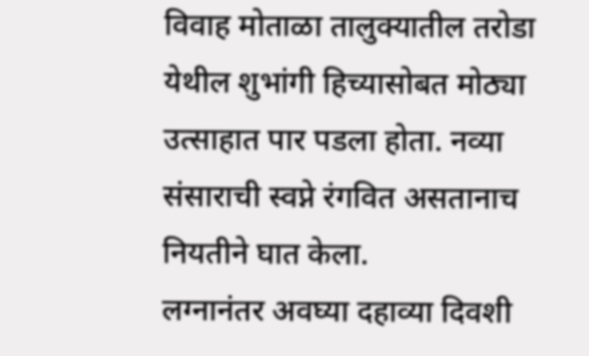विवाह मोताळा तालुक्यातील तरोडा येथील शुभांगी हिच्यासोबत मोठ्या उत्साहात पार पडला होता. नव्या संसाराची स्वप्ने रंगवित असतानाच नियतीने घात केला.
लग्नानंतर अवघ्या दहाव्या दिवशी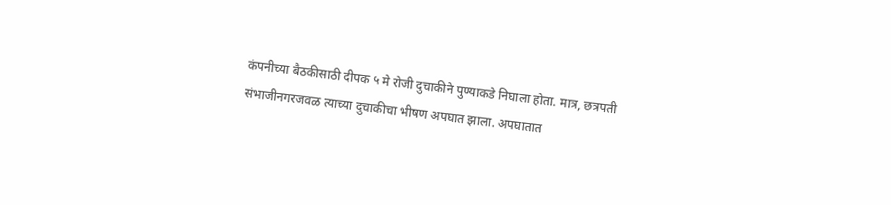कंपनीच्या बैठकीसाठी दीपक ५ मे रोजी दुचाकीने पुण्याकडे निघाला होता. मात्र, छत्रपती संभाजीनगरजवळ त्याच्या दुचाकीचा भीषण अपघात झाला. अपघातात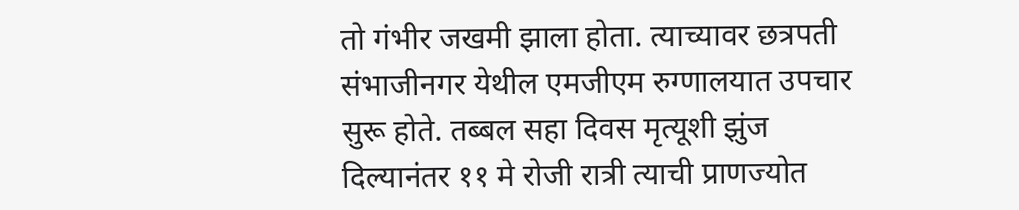तो गंभीर जखमी झाला होता. त्याच्यावर छत्रपती संभाजीनगर येथील एमजीएम रुग्णालयात उपचार सुरू होते. तब्बल सहा दिवस मृत्यूशी झुंज दिल्यानंतर ११ मे रोजी रात्री त्याची प्राणज्योत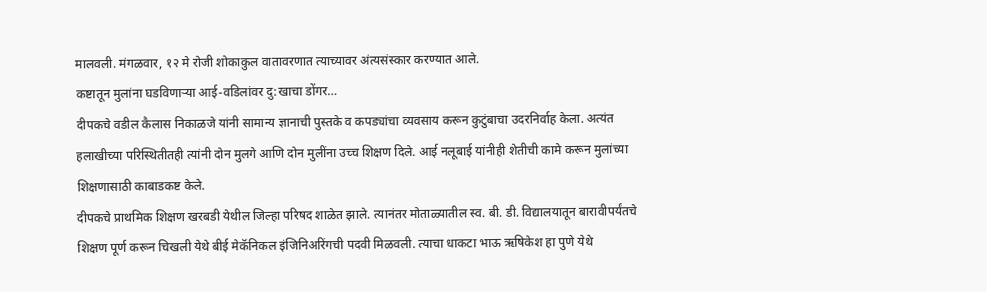मालवली. मंगळवार, १२ मे रोजी शोकाकुल वातावरणात त्याच्यावर अंत्यसंस्कार करण्यात आले.
कष्टातून मुलांना घडविणाऱ्या आई-वडिलांवर दु:खाचा डोंगर…
दीपकचे वडील कैलास निकाळजे यांनी सामान्य ज्ञानाची पुस्तके व कपड्यांचा व्यवसाय करून कुटुंबाचा उदरनिर्वाह केला. अत्यंत हलाखीच्या परिस्थितीतही त्यांनी दोन मुलगे आणि दोन मुलींना उच्च शिक्षण दिले. आई नलूबाई यांनीही शेतीची कामे करून मुलांच्या शिक्षणासाठी काबाडकष्ट केले.
दीपकचे प्राथमिक शिक्षण खरबडी येथील जिल्हा परिषद शाळेत झाले. त्यानंतर मोताळ्यातील स्व. बी. डी. विद्यालयातून बारावीपर्यंतचे शिक्षण पूर्ण करून चिखली येथे बीई मेकॅनिकल इंजिनिअरिंगची पदवी मिळवली. त्याचा धाकटा भाऊ ऋषिकेश हा पुणे येथे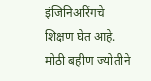इंजिनिअरिंगचे शिक्षण घेत आहे. मोठी बहीण ज्योतीने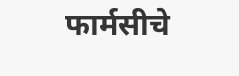फार्मसीचे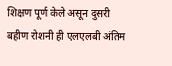शिक्षण पूर्ण केले असून दुसरी बहीण रोशनी ही एलएलबी अंतिम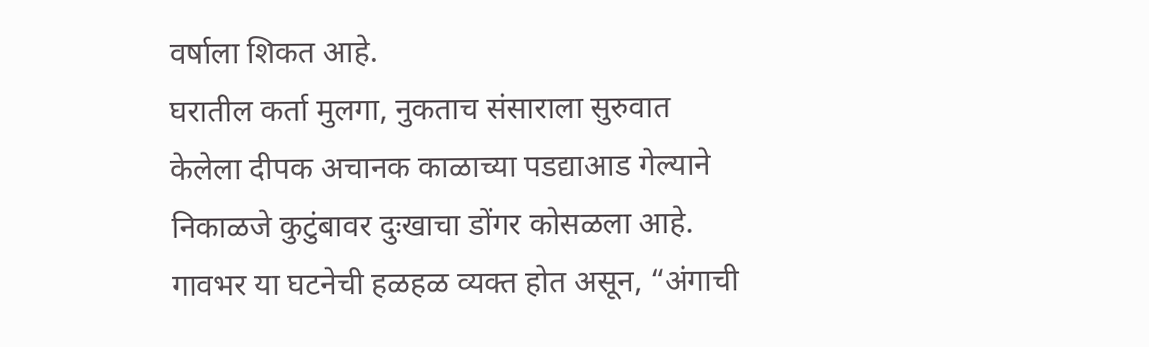वर्षाला शिकत आहे.
घरातील कर्ता मुलगा, नुकताच संसाराला सुरुवात केलेला दीपक अचानक काळाच्या पडद्याआड गेल्याने निकाळजे कुटुंबावर दुःखाचा डोंगर कोसळला आहे. गावभर या घटनेची हळहळ व्यक्त होत असून, “अंगाची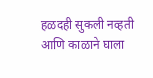हळदही सुकली नव्हती आणि काळाने घाला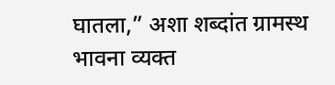घातला,” अशा शब्दांत ग्रामस्थ भावना व्यक्त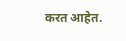करत आहेत.